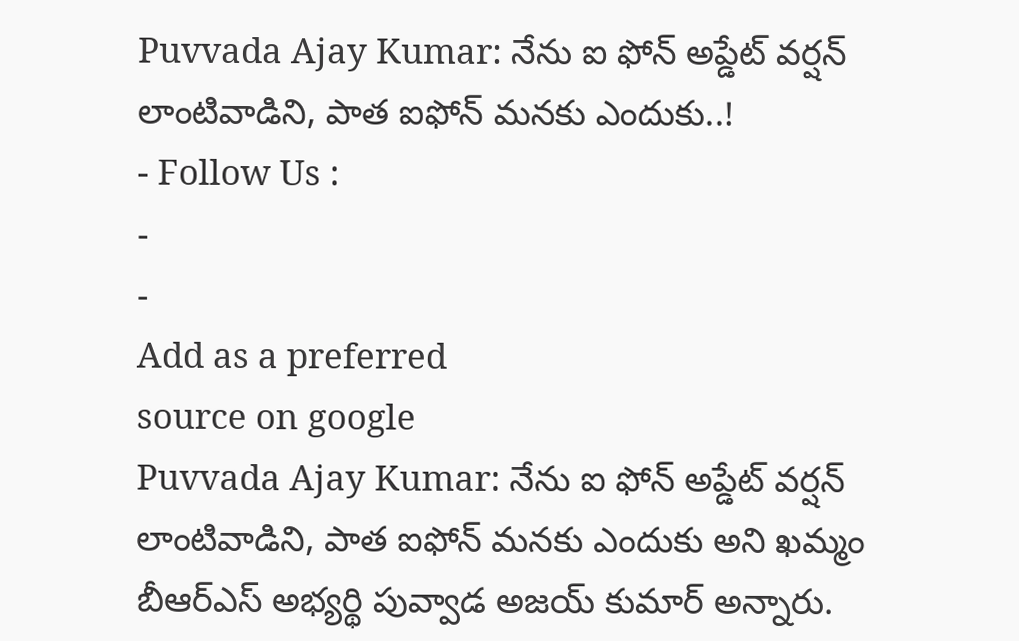Puvvada Ajay Kumar: నేను ఐ ఫోన్ అప్డేట్ వర్షన్ లాంటివాడిని, పాత ఐఫోన్ మనకు ఎందుకు..!
- Follow Us :
-
-
Add as a preferred
source on google
Puvvada Ajay Kumar: నేను ఐ ఫోన్ అప్డేట్ వర్షన్ లాంటివాడిని, పాత ఐఫోన్ మనకు ఎందుకు అని ఖమ్మం బీఆర్ఎస్ అభ్యర్థి పువ్వాడ అజయ్ కుమార్ అన్నారు.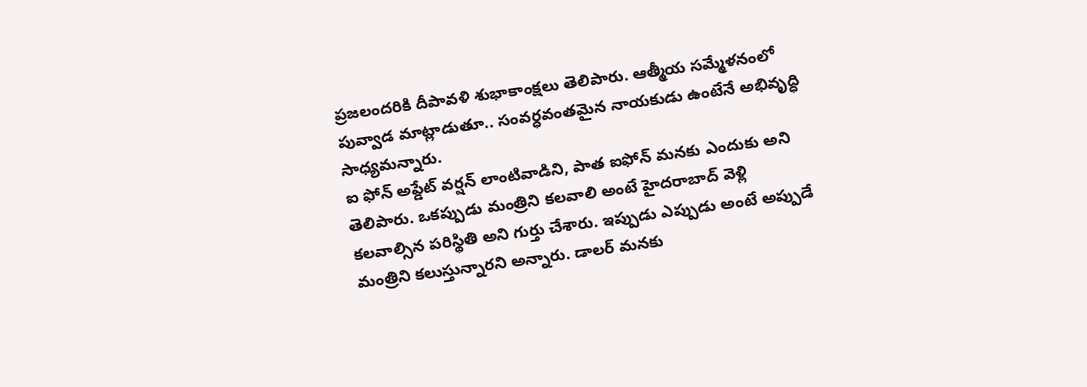ప్రజలందరికి దీపావళి శుభాకాంక్షలు తెలిపారు. ఆత్మీయ సమ్మేళనంలో పువ్వాడ మాట్లాడుతూ.. సంవర్ధవంతమైన నాయకుడు ఉంటేనే అభివృద్ధి సాధ్యమన్నారు.
ఐ ఫోన్ అప్డేట్ వర్షన్ లాంటివాడిని, పాత ఐఫోన్ మనకు ఎందుకు అని తెలిపారు. ఒకప్పుడు మంత్రిని కలవాలి అంటే హైదరాబాద్ వెళ్లి కలవాల్సిన పరిస్థితి అని గుర్తు చేశారు. ఇప్పుడు ఎప్పుడు అంటే అప్పుడే మంత్రిని కలుస్తున్నారని అన్నారు. డాలర్ మనకు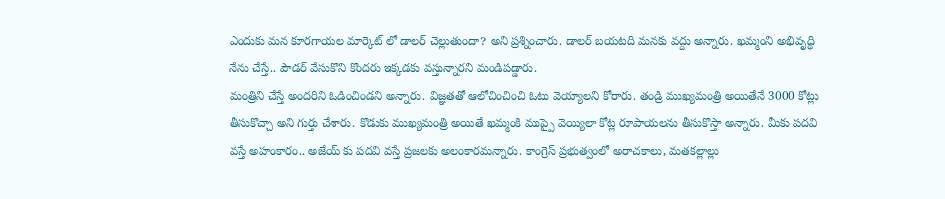ఎందుకు మన కూరగాయల మార్కెట్ లో డాలర్ చెల్లుతుందా? అని ప్రశ్నించారు. డాలర్ బయటది మనకు వద్దు అన్నారు. ఖమ్మంని అభివృద్ధి నేను చేస్తే.. పౌడర్ వేసుకొని కొందరు ఇక్కడకు వస్తున్నారని మండిపడ్డారు.
మంత్రిని చేస్తే అందరిని ఓడించిండని అన్నారు. విజ్ఞతతో ఆలోచించించి ఓటు వెయ్యాలని కోరారు. తండ్రి ముఖ్యమంత్రి అయితేనే 3000 కోట్లు తీసుకొచ్చా అని గుర్తు చేశారు. కొడుకు ముఖ్యమంత్రి అయితే ఖమ్మంకి ముప్పై వెయ్యిలా కోట్ల రూపాయలను తీసుకొస్తా అన్నారు. మీకు పదవి వస్తే అహంకారం.. అజేయ్ కు పదవి వస్తే ప్రజలకు అలంకారమన్నారు. కాంగ్రెస్ ప్రభుత్వంలో అరాచకాలు, మతకల్లాల్లు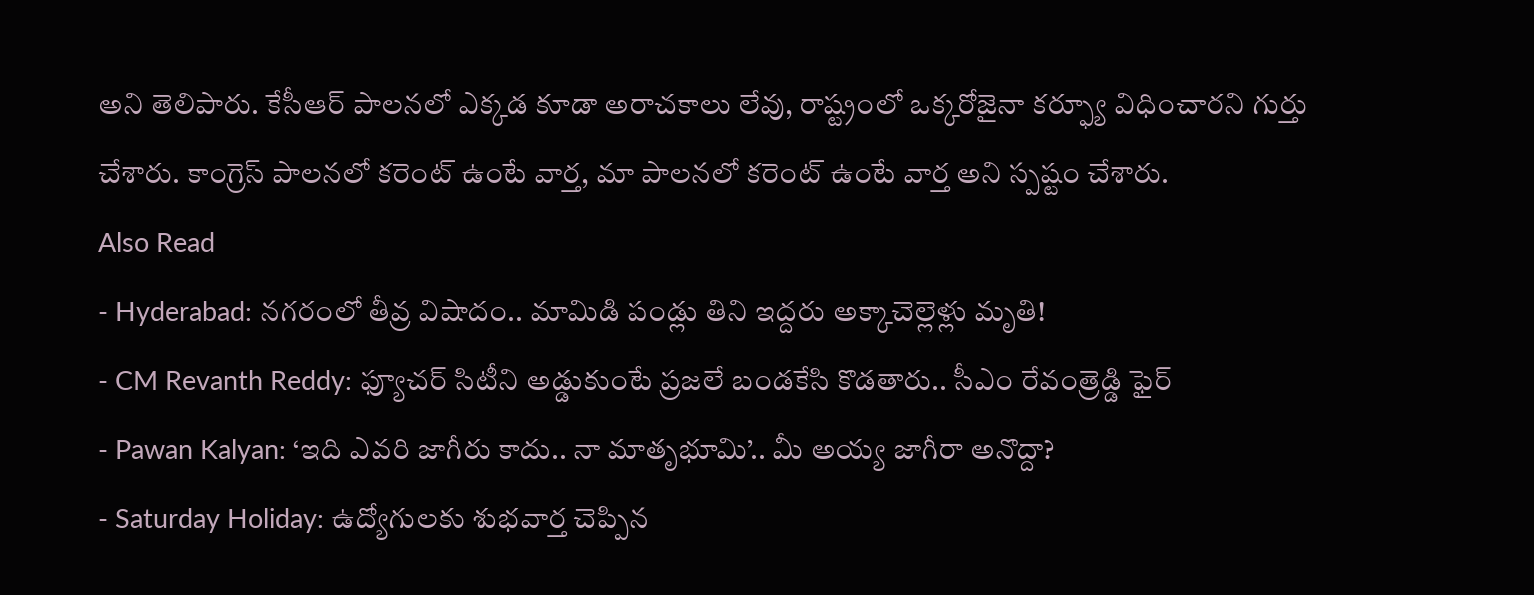అని తెలిపారు. కేసీఆర్ పాలనలో ఎక్కడ కూడా అరాచకాలు లేవు, రాష్ట్రంలో ఒక్కరోజైనా కర్ఫ్యూ విధించారని గుర్తు చేశారు. కాంగ్రెస్ పాలనలో కరెంట్ ఉంటే వార్త, మా పాలనలో కరెంట్ ఉంటే వార్త అని స్పష్టం చేశారు.
Also Read
- Hyderabad: నగరంలో తీవ్ర విషాదం.. మామిడి పండ్లు తిని ఇద్దరు అక్కాచెల్లెళ్లు మృతి!
- CM Revanth Reddy: ఫ్యూచర్ సిటీని అడ్డుకుంటే ప్రజలే బండకేసి కొడతారు.. సీఎం రేవంత్రెడ్డి ఫైర్
- Pawan Kalyan: ‘ఇది ఎవరి జాగీరు కాదు.. నా మాతృభూమి’.. మీ అయ్య జాగీరా అనొద్దా?
- Saturday Holiday: ఉద్యోగులకు శుభవార్త చెప్పిన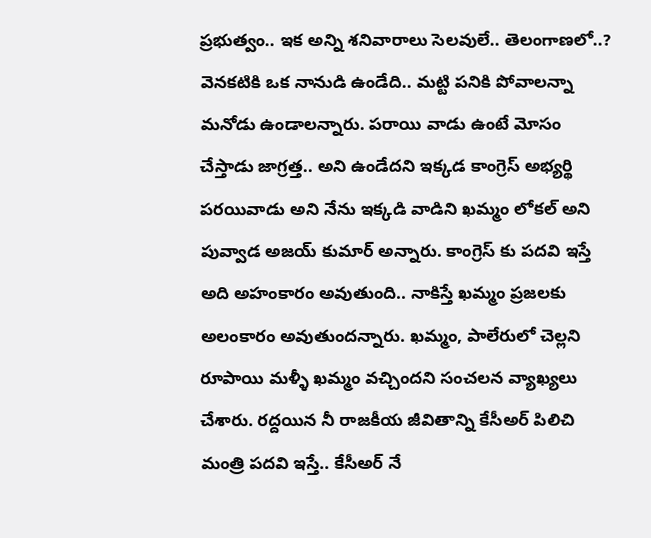ప్రభుత్వం.. ఇక అన్ని శనివారాలు సెలవులే.. తెలంగాణలో..?
వెనకటికి ఒక నానుడి ఉండేది.. మట్టి పనికి పోవాలన్నా మనోడు ఉండాలన్నారు. పరాయి వాడు ఉంటే మోసం చేస్తాడు జాగ్రత్త.. అని ఉండేదని ఇక్కడ కాంగ్రెస్ అభ్యర్థి పరయివాడు అని నేను ఇక్కడి వాడిని ఖమ్మం లోకల్ అని పువ్వాడ అజయ్ కుమార్ అన్నారు. కాంగ్రెస్ కు పదవి ఇస్తే అది అహంకారం అవుతుంది.. నాకిస్తే ఖమ్మం ప్రజలకు అలంకారం అవుతుందన్నారు. ఖమ్మం, పాలేరులో చెల్లని రూపాయి మళ్ళీ ఖమ్మం వచ్చిందని సంచలన వ్యాఖ్యలు చేశారు. రద్దయిన నీ రాజకీయ జీవితాన్ని కేసీఅర్ పిలిచి మంత్రి పదవి ఇస్తే.. కేసీఅర్ నే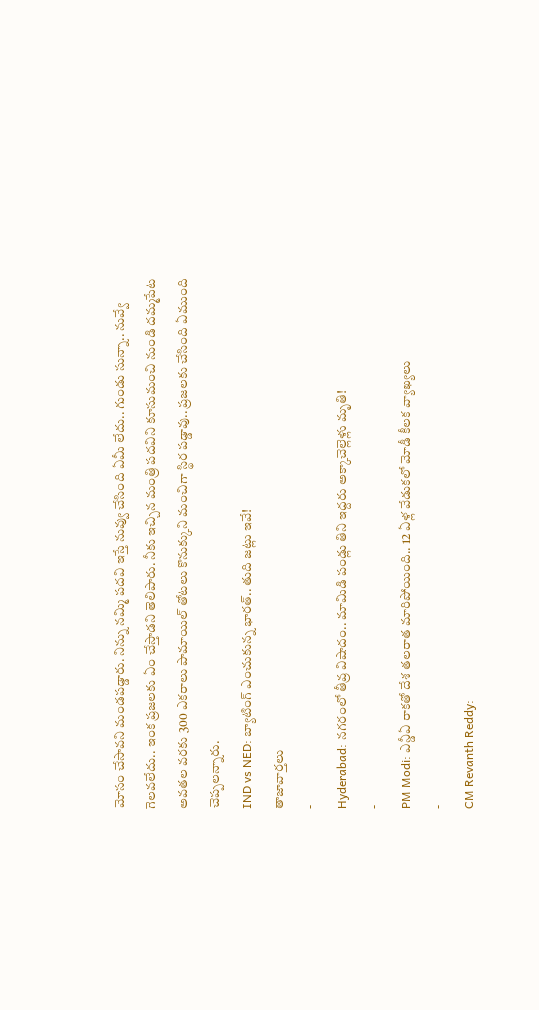మోసం చేసావని మండపడ్డారు. నిన్ను నమ్మి పదవి ఇస్తే నువ్వు చేసింది ఏమీ లేదు.. గుండు సున్నా.. నువ్వే గెలవలేదు.. ఇంక ప్రజలకు ఏం చేస్తాడని తెలిపారు. నీకు ఇచ్చిన మంత్రి పదవిని కూసుమంచి నుండి దమ్మపేట అవతల వరకు 300 ఎకరాలు పామాయిల్ తోటలు కొనుక్కుని మంచిగా స్థిర పడ్డావు.. ప్రజలకు చేసింది ఏముంది చెప్పలన్నారు.
IND vs NED: బ్యాటింగ్ ఎంచుకున్న భారత్.. తుది జట్లు ఇవే!
తాజావార్తలు
-
Hyderabad: నగరంలో తీవ్ర విషాదం.. మామిడి పండ్లు తిని ఇద్దరు అక్కాచెల్లెళ్లు మృతి!
-
PM Modi: ఎన్డీఏ రాకతో దేశ తలరాత మారిపోయింది.. 12 ఏళ్ల వేడుకలో మోడీ కీలక వ్యాఖ్యలు
-
CM Revanth Reddy: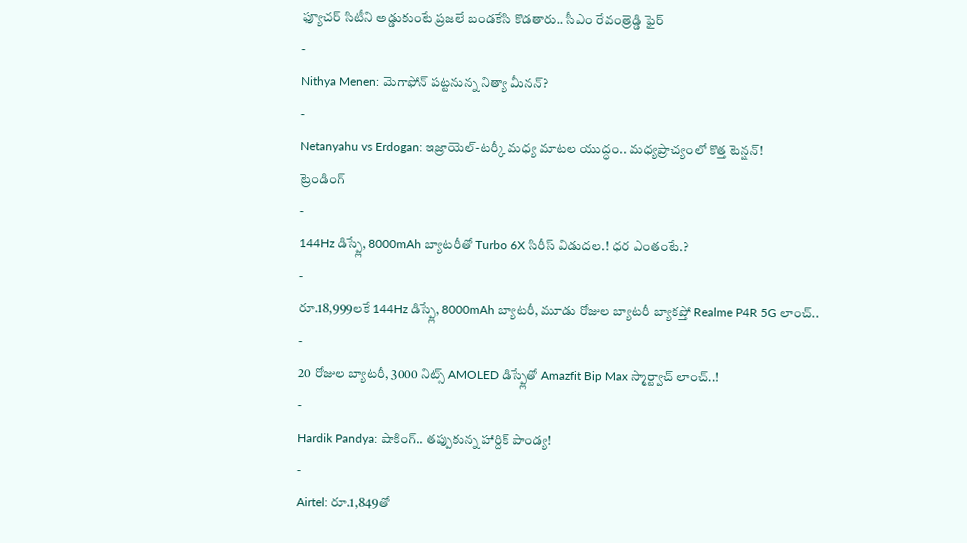ఫ్యూచర్ సిటీని అడ్డుకుంటే ప్రజలే బండకేసి కొడతారు.. సీఎం రేవంత్రెడ్డి ఫైర్
-
Nithya Menen: మెగాఫోన్ పట్టనున్న నిత్యా మీనన్?
-
Netanyahu vs Erdogan: ఇజ్రాయెల్-టర్కీ మధ్య మాటల యుద్ధం.. మధ్యప్రాచ్యంలో కొత్త టెన్షన్!
ట్రెండింగ్
-
144Hz డిస్ప్లే, 8000mAh బ్యాటరీతో Turbo 6X సిరీస్ విడుదల.! ధర ఎంతంటే.?
-
రూ.18,999లకే 144Hz డిస్ప్లే, 8000mAh బ్యాటరీ, మూడు రోజుల బ్యాటరీ బ్యాకప్తో Realme P4R 5G లాంచ్..
-
20 రోజుల బ్యాటరీ, 3000 నిట్స్ AMOLED డిస్ప్లేతో Amazfit Bip Max స్మార్ట్వాచ్ లాంచ్..!
-
Hardik Pandya: షాకింగ్.. తప్పుకున్న హార్దిక్ పాండ్య!
-
Airtel: రూ.1,849తో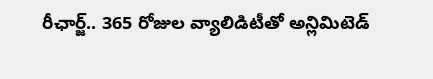రీఛార్జ్.. 365 రోజుల వ్యాలిడిటీతో అన్లిమిటెడ్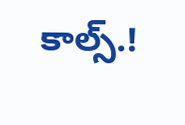కాల్స్.!